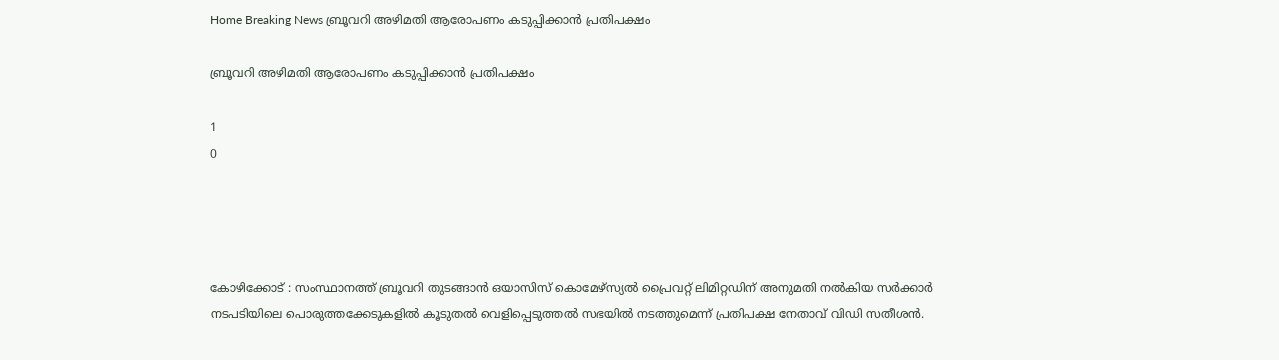Home Breaking News ബ്രൂവറി അഴിമതി ആരോപണം കടുപ്പിക്കാന്‍ പ്രതിപക്ഷം

ബ്രൂവറി അഴിമതി ആരോപണം കടുപ്പിക്കാന്‍ പ്രതിപക്ഷം

1
0




കോഴിക്കോട് : സംസ്ഥാനത്ത് ബ്രൂവറി തുടങ്ങാന്‍ ഒയാസിസ് കൊമേഴ്‌സ്യല്‍ പ്രൈവറ്റ് ലിമിറ്റഡിന് അനുമതി നല്‍കിയ സര്‍ക്കാര്‍ നടപടിയിലെ പൊരുത്തക്കേടുകളില്‍ കൂടുതല്‍ വെളിപ്പെടുത്തല്‍ സഭയില്‍ നടത്തുമെന്ന് പ്രതിപക്ഷ നേതാവ് വിഡി സതീശന്‍.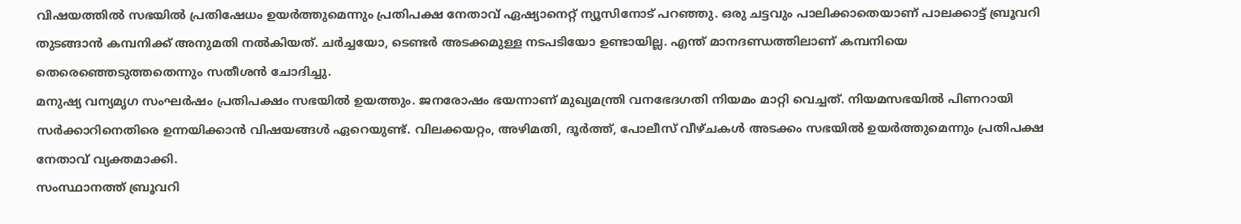വിഷയത്തില്‍ സഭയില്‍ പ്രതിഷേധം ഉയര്‍ത്തുമെന്നും പ്രതിപക്ഷ നേതാവ് ഏഷ്യാനെറ്റ് ന്യൂസിനോട് പറഞ്ഞു. ഒരു ചട്ടവും പാലിക്കാതെയാണ് പാലക്കാട്ട് ബ്രൂവറി തുടങ്ങാന്‍ കമ്പനിക്ക് അനുമതി നല്‍കിയത്. ചര്‍ച്ചയോ, ടെണ്ടര്‍ അടക്കമുള്ള നടപടിയോ ഉണ്ടായില്ല. എന്ത് മാനദണ്ഡത്തിലാണ് കമ്പനിയെ തെരെഞ്ഞെടുത്തതെന്നും സതീശന്‍ ചോദിച്ചു.
മനുഷ്യ വന്യമൃഗ സംഘര്‍ഷം പ്രതിപക്ഷം സഭയില്‍ ഉയത്തും. ജനരോഷം ഭയന്നാണ് മുഖ്യമന്ത്രി വനഭേദഗതി നിയമം മാറ്റി വെച്ചത്. നിയമസഭയില്‍ പിണറായി സര്‍ക്കാറിനെതിരെ ഉന്നയിക്കാന്‍ വിഷയങ്ങള്‍ ഏറെയുണ്ട്. വിലക്കയറ്റം, അഴിമതി, ദൂര്‍ത്ത്, പോലീസ് വീഴ്ചകള്‍ അടക്കം സഭയില്‍ ഉയര്‍ത്തുമെന്നും പ്രതിപക്ഷ നേതാവ് വ്യക്തമാക്കി.
സംസ്ഥാനത്ത് ബ്രൂവറി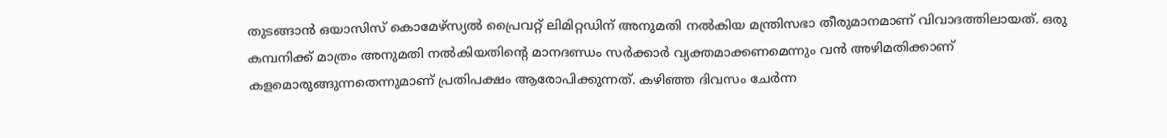തുടങ്ങാന്‍ ഒയാസിസ് കൊമേഴ്‌സ്യല്‍ പ്രൈവറ്റ് ലിമിറ്റഡിന് അനുമതി നല്‍കിയ മന്ത്രിസഭാ തീരുമാനമാണ് വിവാദത്തിലായത്. ഒരു കമ്പനിക്ക് മാത്രം അനുമതി നല്‍കിയതിന്റെ മാനദണ്ഡം സര്‍ക്കാര്‍ വ്യക്തമാക്കണമെന്നും വന്‍ അഴിമതിക്കാണ് കളമൊരുങ്ങുന്നതെന്നുമാണ് പ്രതിപക്ഷം ആരോപിക്കുന്നത്. കഴിഞ്ഞ ദിവസം ചേര്‍ന്ന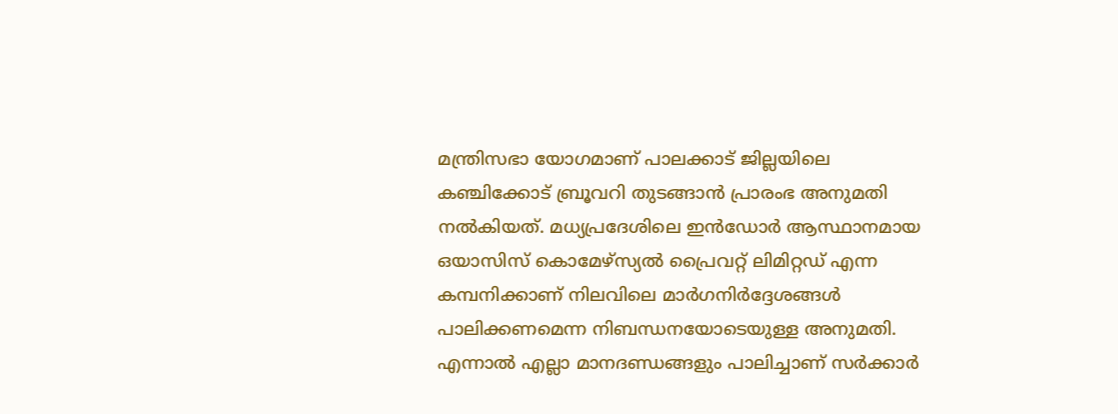മന്ത്രിസഭാ യോഗമാണ് പാലക്കാട് ജില്ലയിലെ കഞ്ചിക്കോട് ബ്രൂവറി തുടങ്ങാന്‍ പ്രാരംഭ അനുമതി നല്‍കിയത്. മധ്യപ്രദേശിലെ ഇന്‍ഡോര്‍ ആസ്ഥാനമായ ഒയാസിസ് കൊമേഴ്‌സ്യല്‍ പ്രൈവറ്റ് ലിമിറ്റഡ് എന്ന കമ്പനിക്കാണ് നിലവിലെ മാര്‍ഗനിര്‍ദ്ദേശങ്ങള്‍ പാലിക്കണമെന്ന നിബന്ധനയോടെയുള്ള അനുമതി. എന്നാല്‍ എല്ലാ മാനദണ്ഡങ്ങളും പാലിച്ചാണ് സര്‍ക്കാര്‍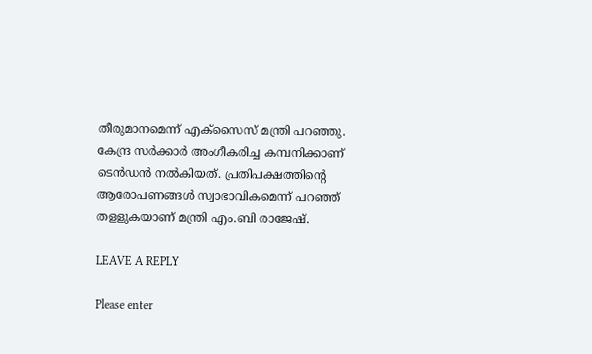തീരുമാനമെന്ന് എക്‌സൈസ് മന്ത്രി പറഞ്ഞു. കേന്ദ്ര സര്‍ക്കാര്‍ അംഗീകരിച്ച കമ്പനിക്കാണ് ടെന്‍ഡന്‍ നല്‍കിയത്. പ്രതിപക്ഷത്തിന്റെ ആരോപണങ്ങള്‍ സ്വാഭാവികമെന്ന് പറഞ്ഞ് തളളുകയാണ് മന്ത്രി എം.ബി രാജേഷ്.

LEAVE A REPLY

Please enter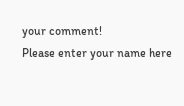your comment!
Please enter your name here